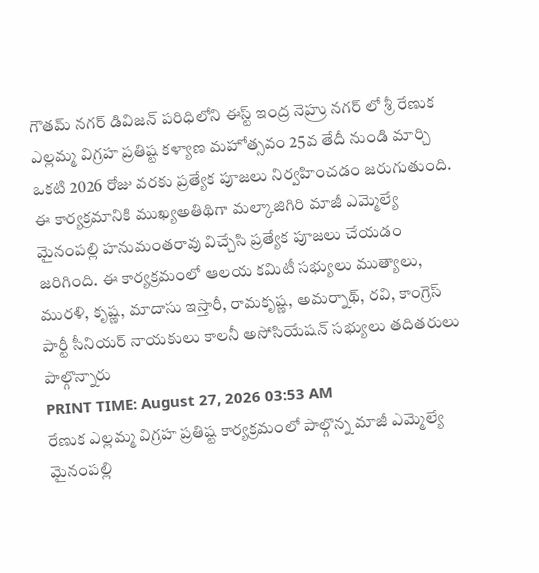గౌతమ్ నగర్ డివిజన్ పరిధిలోని ఈస్ట్ ఇంద్ర నెహ్రు నగర్ లో శ్రీ రేణుక ఎల్లమ్మ విగ్రహ ప్రతిష్ట కళ్యాణ మహోత్సవం 25వ తేదీ నుండి మార్చి ఒకటి 2026 రోజు వరకు ప్రత్యేక పూజలు నిర్వహించడం జరుగుతుంది. ఈ కార్యక్రమానికి ముఖ్యఅతిథిగా మల్కాజిగిరి మాజీ ఎమ్మెల్యే మైనంపల్లి హనుమంతరావు విచ్చేసి ప్రత్యేక పూజలు చేయడం జరిగింది. ఈ కార్యక్రమంలో ఆలయ కమిటీ సభ్యులు ముత్యాలు, మురళి, కృష్ణ, మాదాసు ఇస్తారీ, రామకృష్ణ, అమర్నాథ్, రవి, కాంగ్రెస్ పార్టీ సీనియర్ నాయకులు కాలనీ అసోసియేషన్ సభ్యులు తదితరులు పాల్గొన్నారు
PRINT TIME: August 27, 2026 03:53 AM
రేణుక ఎల్లమ్మ విగ్రహ ప్రతిష్ట కార్యక్రమంలో పాల్గొన్న మాజీ ఎమ్మెల్యే మైనంపల్లి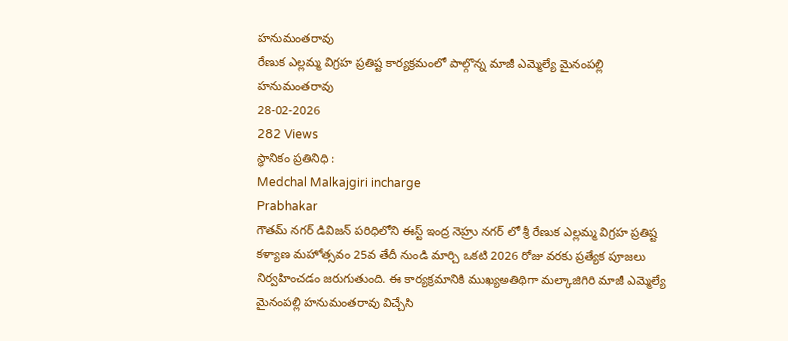హనుమంతరావు
రేణుక ఎల్లమ్మ విగ్రహ ప్రతిష్ట కార్యక్రమంలో పాల్గొన్న మాజీ ఎమ్మెల్యే మైనంపల్లి హనుమంతరావు
28-02-2026
282 Views
స్థానికం ప్రతినిధి :
Medchal Malkajgiri incharge
Prabhakar
గౌతమ్ నగర్ డివిజన్ పరిధిలోని ఈస్ట్ ఇంద్ర నెహ్రు నగర్ లో శ్రీ రేణుక ఎల్లమ్మ విగ్రహ ప్రతిష్ట కళ్యాణ మహోత్సవం 25వ తేదీ నుండి మార్చి ఒకటి 2026 రోజు వరకు ప్రత్యేక పూజలు నిర్వహించడం జరుగుతుంది. ఈ కార్యక్రమానికి ముఖ్యఅతిథిగా మల్కాజిగిరి మాజీ ఎమ్మెల్యే మైనంపల్లి హనుమంతరావు విచ్చేసి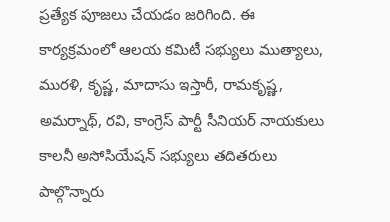ప్రత్యేక పూజలు చేయడం జరిగింది. ఈ కార్యక్రమంలో ఆలయ కమిటీ సభ్యులు ముత్యాలు, మురళి, కృష్ణ, మాదాసు ఇస్తారీ, రామకృష్ణ, అమర్నాథ్, రవి, కాంగ్రెస్ పార్టీ సీనియర్ నాయకులు కాలనీ అసోసియేషన్ సభ్యులు తదితరులు పాల్గొన్నారు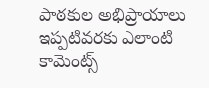పాఠకుల అభిప్రాయాలు
ఇప్పటివరకు ఎలాంటి కామెంట్స్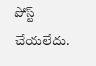పోస్ట్ చేయలేదు.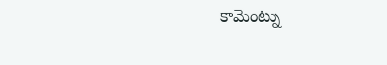కామెంట్ను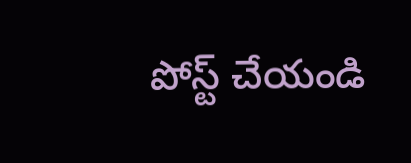పోస్ట్ చేయండి